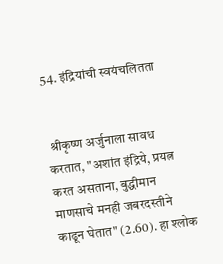54. इंद्रियांची स्वयंचलितता


 श्रीकृष्ण अर्जुनाला सावध करतात, "अशांत इंद्रिये, प्रयत्न करत असताना, बुद्धीमान माणसाचे मनही जबरदस्तीने काढून घेतात" (2.60). हा श्लोक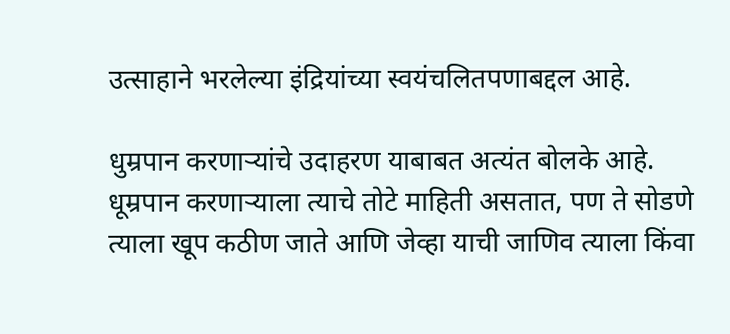उत्साहाने भरलेल्या इंद्रियांच्या स्वयंचलितपणाबद्दल आहे.

धुम्रपान करणार्‍यांचे उदाहरण याबाबत अत्यंत बोलके आहे. धूम्रपान करणार्‍याला त्याचे तोटे माहिती असतात, पण ते सोडणे त्याला खूप कठीण जाते आणि जेव्हा याची जाणिव त्याला किंवा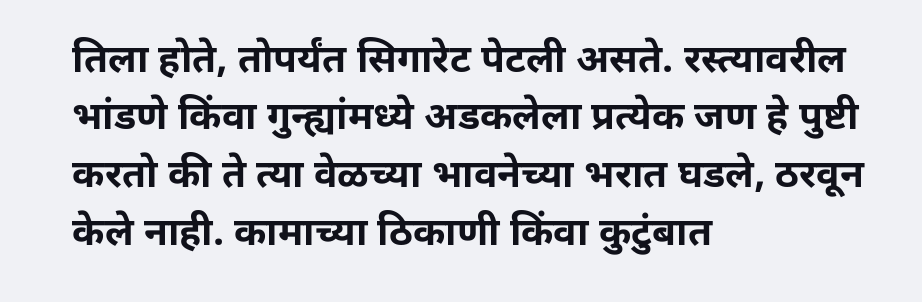तिला होते, तोपर्यंत सिगारेट पेटली असते. रस्त्यावरील भांडणे किंवा गुन्ह्यांमध्ये अडकलेला प्रत्येक जण हे पुष्टी करतो की ते त्या वेळच्या भावनेच्या भरात घडले, ठरवून केले नाही. कामाच्या ठिकाणी किंवा कुटुंबात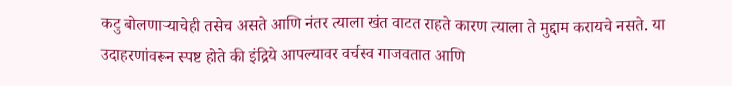कटु बोलणार्‍याचेही तसेच असते आणि नंतर त्याला खंत वाटत राहते कारण त्याला ते मुद्दाम करायचे नसते. या उदाहरणांवरून स्पष्ट होते की इंद्रिये आपल्यावर वर्चस्व गाजवतात आणि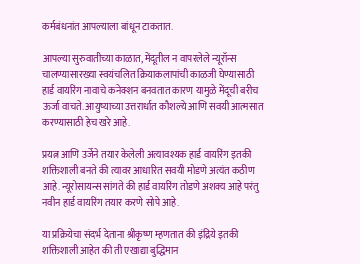कर्मबंधनांत आपल्याला बांधून टाकतात.

आपल्या सुरुवातीच्या काळात, मेंदूतील न वापरलेले न्यूरॉन्स चालण्यासारख्या स्वयंचलित क्रियाकलापांची काळजी घेण्यासाठी हार्ड वायरिंग नावाचे कनेक्शन बनवतात कारण यामुळे मेंदूची बरीच ऊर्जा वाचते. आयुष्याच्या उत्तरार्धात कौशल्ये आणि सवयी आत्मसात करण्यासाठी हेच खरे आहे.

प्रयत्न आणि उर्जेने तयार केलेली अत्यावश्यक हार्ड वायरिंग इतकी शक्तिशाली बनते की त्यावर आधारित सवयी मोडणे अत्यंत कठीण आहे. न्यूरोसायन्स सांगते की हार्ड वायरिंग तोडणे अशक्य आहे परंतु नवीन हार्ड वायरिंग तयार करणे सोपे आहे.

या प्रक्रियेचा संदर्भ देताना श्रीकृष्ण म्हणतात की इंद्रिये इतकी शक्तिशाली आहेत की ती एखाद्या बुद्धिमान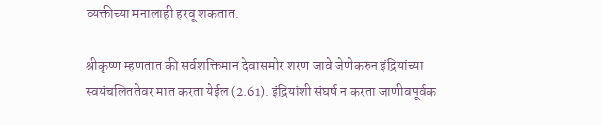व्यक्तीच्या मनालाही हरवू शकतात.

श्रीकृष्ण म्हणतात की सर्वशक्तिमान देवासमोर शरण जावे जेणेकरुन इंद्रियांच्या स्वयंचलिततेवर मात करता येईल (2.61). इंद्रियांशी संघर्ष न करता जाणीवपूर्वक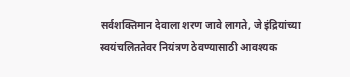सर्वशक्तिमान देवाला शरण जावे लागते, जे इंद्रियांच्या स्वयंचलिततेवर नियंत्रण ठेवण्यासाठी आवश्यक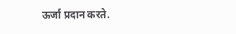ऊर्जा प्रदान करते.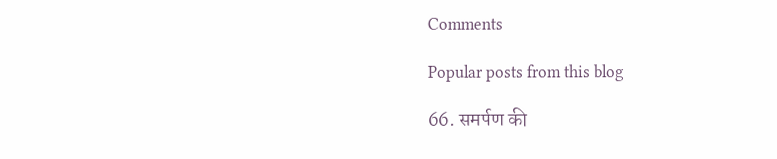Comments

Popular posts from this blog

66. समर्पण की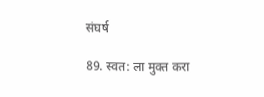संघर्ष

89. स्वत: ला मुक्त करा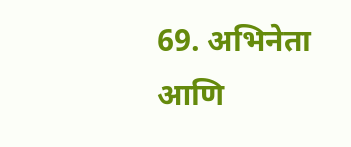69. अभिनेता आणि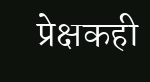प्रेक्षकही